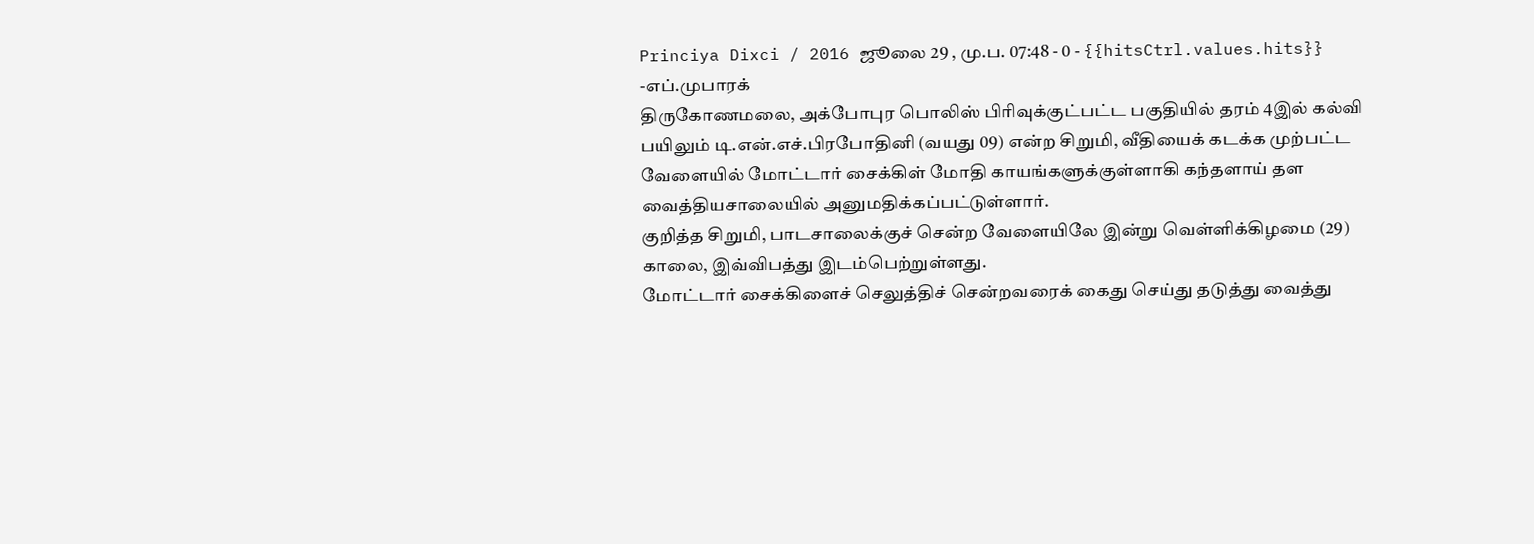Princiya Dixci / 2016 ஜூலை 29 , மு.ப. 07:48 - 0 - {{hitsCtrl.values.hits}}
-எப்.முபாரக்
திருகோணமலை, அக்போபுர பொலிஸ் பிரிவுக்குட்பட்ட பகுதியில் தரம் 4இல் கல்வி பயிலும் டி.என்.எச்.பிரபோதினி (வயது 09) என்ற சிறுமி, வீதியைக் கடக்க முற்பட்ட வேளையில் மோட்டார் சைக்கிள் மோதி காயங்களுக்குள்ளாகி கந்தளாய் தள வைத்தியசாலையில் அனுமதிக்கப்பட்டுள்ளார்.
குறித்த சிறுமி, பாடசாலைக்குச் சென்ற வேளையிலே இன்று வெள்ளிக்கிழமை (29) காலை, இவ்விபத்து இடம்பெற்றுள்ளது.
மோட்டார் சைக்கிளைச் செலுத்திச் சென்றவரைக் கைது செய்து தடுத்து வைத்து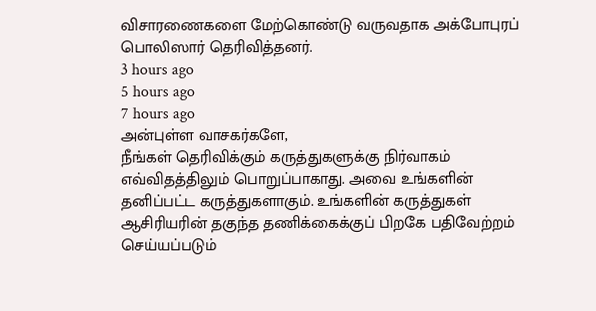விசாரணைகளை மேற்கொண்டு வருவதாக அக்போபுரப் பொலிஸார் தெரிவித்தனர்.
3 hours ago
5 hours ago
7 hours ago
அன்புள்ள வாசகர்களே,
நீங்கள் தெரிவிக்கும் கருத்துகளுக்கு நிர்வாகம் எவ்விதத்திலும் பொறுப்பாகாது. அவை உங்களின் தனிப்பட்ட கருத்துகளாகும். உங்களின் கருத்துகள் ஆசிரியரின் தகுந்த தணிக்கைக்குப் பிறகே பதிவேற்றம் செய்யப்படும்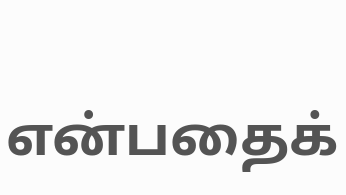என்பதைக்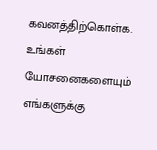கவனத்திற்கொள்க. உங்கள் யோசனைகளையும் எங்களுக்கு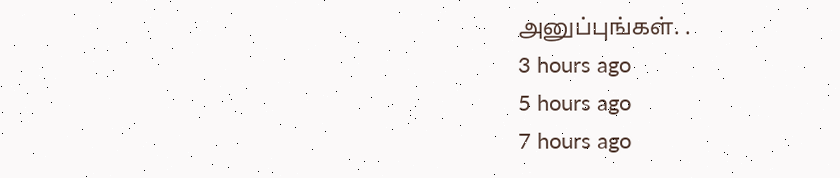அனுப்புங்கள். .
3 hours ago
5 hours ago
7 hours ago